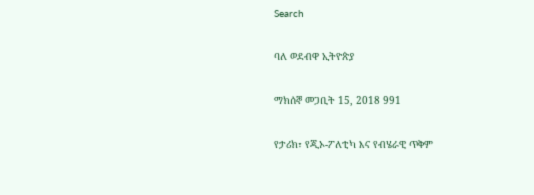Search

ባለ ወደብዋ ኢትዮጵያ

ማክሰኞ መጋቢት 15, 2018 991

የታሪክ፣ የጂኦ-ፖለቲካ እና የብሄራዊ ጥቅም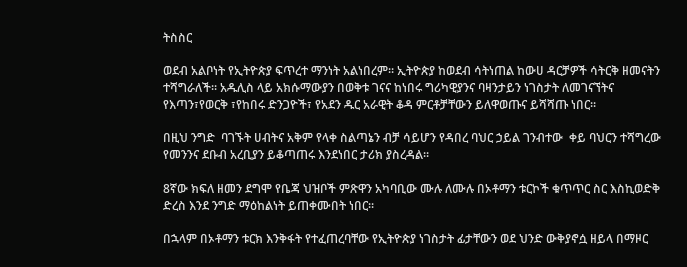ትስስር

ወደብ አልቦነት የኢትዮጵያ ፍጥረተ ማንነት አልነበረም፡፡ ኢትዮጵያ ከወደብ ሳትነጠል ከውሀ ዳርቻዎች ሳትርቅ ዘመናትን ተሻግራለች፡፡ አዱሊስ ላይ አክሱማውያን በወቅቱ ገናና ከነበሩ ግሪካዊያንና ባዛንታይን ነገስታት ለመገናኘትና የእጣን፣የወርቅ ፣የከበሩ ድንጋዮች፣ የአደን ዱር አራዊት ቆዳ ምርቶቻቸውን ይለዋወጡና ይሻሻጡ ነበር፡፡

በዚህ ንግድ  ባገኙት ሀብትና አቅም የላቀ ስልጣኔን ብቻ ሳይሆን የዳበረ ባህር ኃይል ገንብተው  ቀይ ባህርን ተሻግረው የመንንና ደቡብ አረቢያን ይቆጣጠሩ እንደነበር ታሪክ ያስረዳል፡፡

8ኛው ክፍለ ዘመን ደግሞ የቤጃ ህዝቦች ምጽዋን አካባቢው ሙሉ ለሙሉ በኦቶማን ቱርኮች ቁጥጥር ስር እስኪወድቅ ድረስ እንደ ንግድ ማዕከልነት ይጠቀሙበት ነበር፡፡

በኋላም በኦቶማን ቱርክ እንቅፋት የተፈጠረባቸው የኢትዮጵያ ነገስታት ፊታቸውን ወደ ህንድ ውቅያኖሷ ዘይላ በማዞር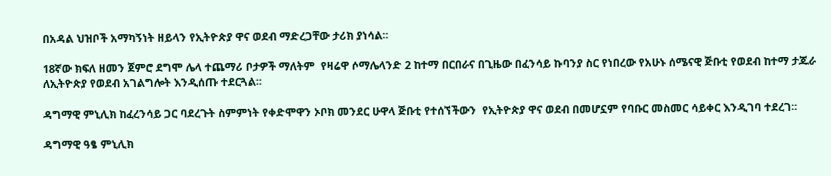በአዳል ህዝቦች አማካኝነት ዘይላን የኢትዮጵያ ዋና ወደብ ማድረጋቸው ታሪክ ያነሳል፡፡

18ኛው ክፍለ ዘመን ጀምሮ ደግሞ ሌላ ተጨማሪ ቦታዎች ማለትም  የዛሬዋ ሶማሌላንድ 2 ከተማ በርበራና በጊዜው በፈንሳይ ኩባንያ ስር የነበረው የአሁኑ ሰሜናዊ ጅቡቲ የወደብ ከተማ ታጁራ ለኢትዮጵያ የወደብ አገልግሎት እንዲሰጡ ተደርጓል፡፡

ዳግማዊ ምኒሊክ ከፈረንሳይ ጋር ባደረጉት ስምምነት የቀድሞዋን ኦቦክ መንደር ሁዋላ ጅቡቲ የተሰኘችውን  የኢትዮጵያ ዋና ወደብ በመሆኗም የባቡር መስመር ሳይቀር እንዲገባ ተደረገ፡፡

ዳግማዊ ዓፄ ምኒሊክ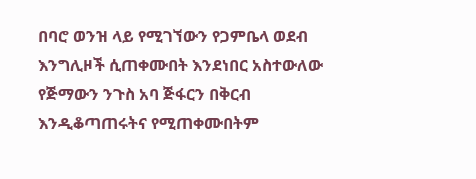በባሮ ወንዝ ላይ የሚገኘውን የጋምቤላ ወደብ እንግሊዞች ሲጠቀሙበት እንደነበር አስተውለው የጅማውን ንጉስ አባ ጅፋርን በቅርብ እንዲቆጣጠሩትና የሚጠቀሙበትም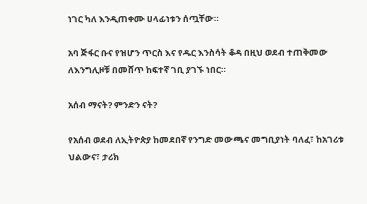ነገር ካለ እንዲጠቀሙ ሀላፊነቱን ሰጧቸው።

አባ ጅፋር ቡና የዝሆን ጥርስ እና የዱር እንስሳት ቆዳ በዚህ ወደብ ተጠቅመው ለእንግሊዞቹ በመሸጥ ከፍተኛ ገቢ ያገኙ ነበር።

አሰብ ማናት? ምንድን ናት?

የአሰብ ወደብ ለኢትዮጵያ ከመደበኛ የንግድ መውጫና መግቢያነት ባለፈ፣ ከአገሪቱ ህልውና፣ ታሪክ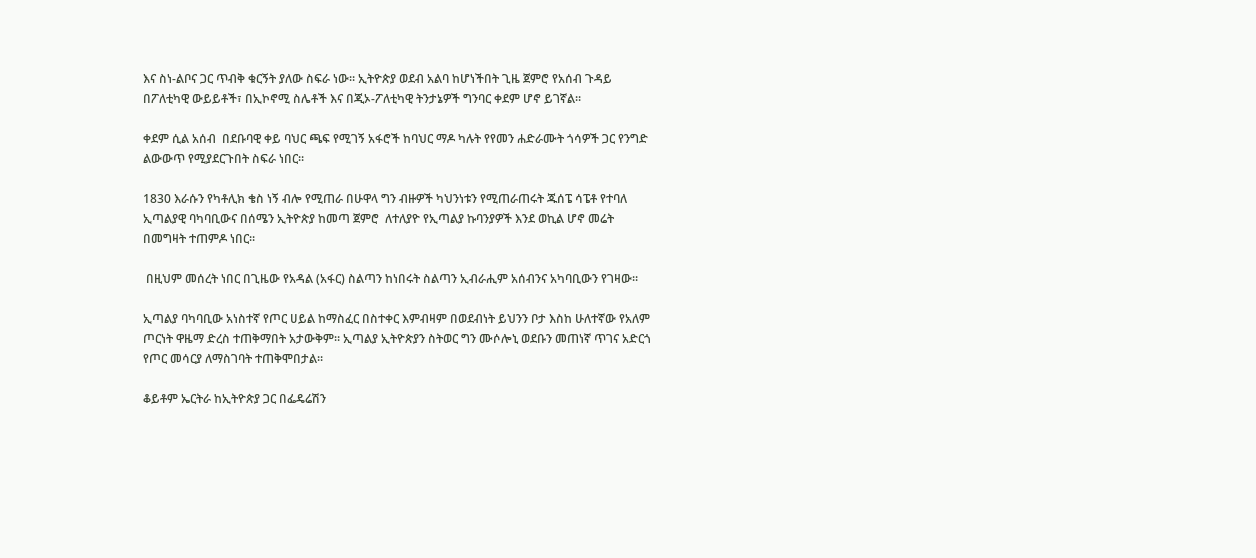እና ስነ-ልቦና ጋር ጥብቅ ቁርኝት ያለው ስፍራ ነው። ኢትዮጵያ ወደብ አልባ ከሆነችበት ጊዜ ጀምሮ የአሰብ ጉዳይ በፖለቲካዊ ውይይቶች፣ በኢኮኖሚ ስሌቶች እና በጂኦ-ፖለቲካዊ ትንታኔዎች ግንባር ቀደም ሆኖ ይገኛል።

ቀደም ሲል አሰብ  በደቡባዊ ቀይ ባህር ጫፍ የሚገኝ አፋሮች ከባህር ማዶ ካሉት የየመን ሐድራሙት ጎሳዎች ጋር የንግድ ልውውጥ የሚያደርጉበት ስፍራ ነበር።

1830 እራሱን የካቶሊክ ቄስ ነኝ ብሎ የሚጠራ በሁዋላ ግን ብዙዎች ካህንነቱን የሚጠራጠሩት ጁሰፔ ሳፔቶ የተባለ ኢጣልያዊ ባካባቢውና በሰሜን ኢትዮጵያ ከመጣ ጀምሮ  ለተለያዮ የኢጣልያ ኩባንያዎች እንደ ወኪል ሆኖ መሬት በመግዛት ተጠምዶ ነበር።

 በዚህም መሰረት ነበር በጊዜው የአዳል (አፋር) ስልጣን ከነበሩት ስልጣን ኢብራሒም አሰብንና አካባቢውን የገዛው።

ኢጣልያ ባካባቢው አነስተኛ የጦር ሀይል ከማስፈር በስተቀር እምብዛም በወደብነት ይህንን ቦታ እስከ ሁለተኛው የአለም ጦርነት ዋዜማ ድረስ ተጠቅማበት አታውቅም። ኢጣልያ ኢትዮጵያን ስትወር ግን ሙሶሎኒ ወደቡን መጠነኛ ጥገና አድርጎ የጦር መሳርያ ለማስገባት ተጠቅሞበታል።

ቆይቶም ኤርትራ ከኢትዮጵያ ጋር በፌዴሬሽን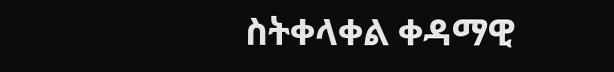ስትቀላቀል ቀዳማዊ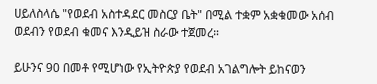ሀይለስላሴ "የወደብ አስተዳደር መስርያ ቤት" በሚል ተቋም አቋቁመው አሰብ ወደብን የወደብ ቁመና እንዲይዝ ስራው ተጀመረ።

ይሁንና 90 በመቶ የሚሆነው የኢትዮጵያ የወደብ አገልግሎት ይከናወን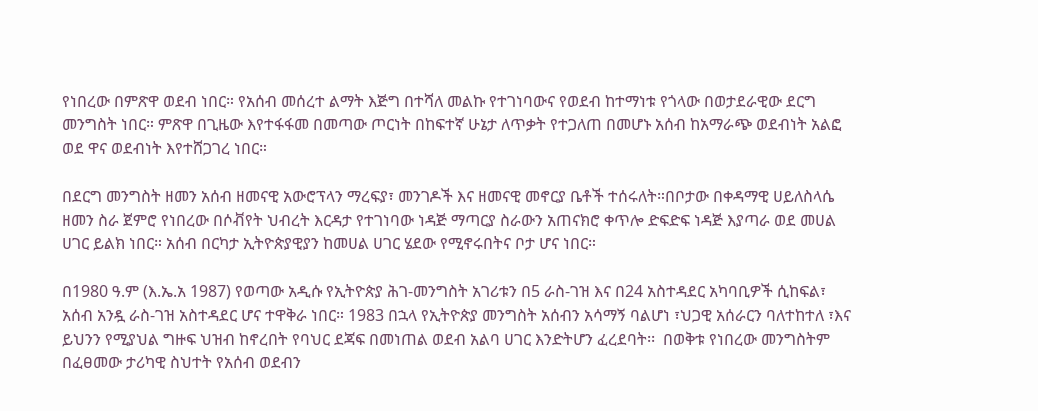የነበረው በምጽዋ ወደብ ነበር። የአሰብ መሰረተ ልማት እጅግ በተሻለ መልኩ የተገነባውና የወደብ ከተማነቱ የጎላው በወታደራዊው ደርግ መንግስት ነበር። ምጽዋ በጊዜው እየተፋፋመ በመጣው ጦርነት በከፍተኛ ሁኔታ ለጥቃት የተጋለጠ በመሆኑ አሰብ ከአማራጭ ወደብነት አልፎ ወደ ዋና ወደብነት እየተሸጋገረ ነበር።

በደርግ መንግስት ዘመን አሰብ ዘመናዊ አውሮፕላን ማረፍያ፣ መንገዶች እና ዘመናዊ መኖርያ ቤቶች ተሰሩለት።በቦታው በቀዳማዊ ሀይለስላሴ ዘመን ስራ ጀምሮ የነበረው በሶቭየት ህብረት እርዳታ የተገነባው ነዳጅ ማጣርያ ስራውን አጠናክሮ ቀጥሎ ድፍድፍ ነዳጅ እያጣራ ወደ መሀል ሀገር ይልክ ነበር። አሰብ በርካታ ኢትዮጵያዊያን ከመሀል ሀገር ሄደው የሚኖሩበትና ቦታ ሆና ነበር።

በ1980 ዓ.ም (እ.ኤ.አ 1987) የወጣው አዲሱ የኢትዮጵያ ሕገ-መንግስት አገሪቱን በ5 ራስ-ገዝ እና በ24 አስተዳደር አካባቢዎች ሲከፍል፣ አሰብ አንዷ ራስ-ገዝ አስተዳደር ሆና ተዋቅራ ነበር። 1983 በኋላ የኢትዮጵያ መንግስት አሰብን አሳማኝ ባልሆነ ፣ህጋዊ አሰራርን ባለተከተለ ፣እና ይህንን የሚያህል ግዙፍ ህዝብ ከኖረበት የባህር ደጃፍ በመነጠል ወደብ አልባ ሀገር እንድትሆን ፈረደባት፡፡  በወቅቱ የነበረው መንግስትም በፈፀመው ታሪካዊ ስህተት የአሰብ ወደብን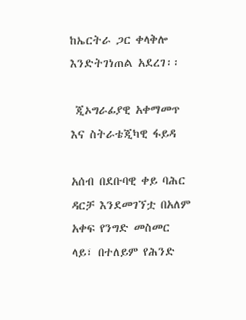ከኤርትራ ጋር ቀላቅሎ እንድትገነጠል አደረገ፡፡

 ጂኦግራፊያዊ አቀማመጥ እና ስትራቴጂካዊ ፋይዳ

አሰብ በደቡባዊ ቀይ ባሕር ዳርቻ እንደመገኘቷ በአለም አቀፍ የንግድ መስመር ላይ፣ በተለይም የሕንድ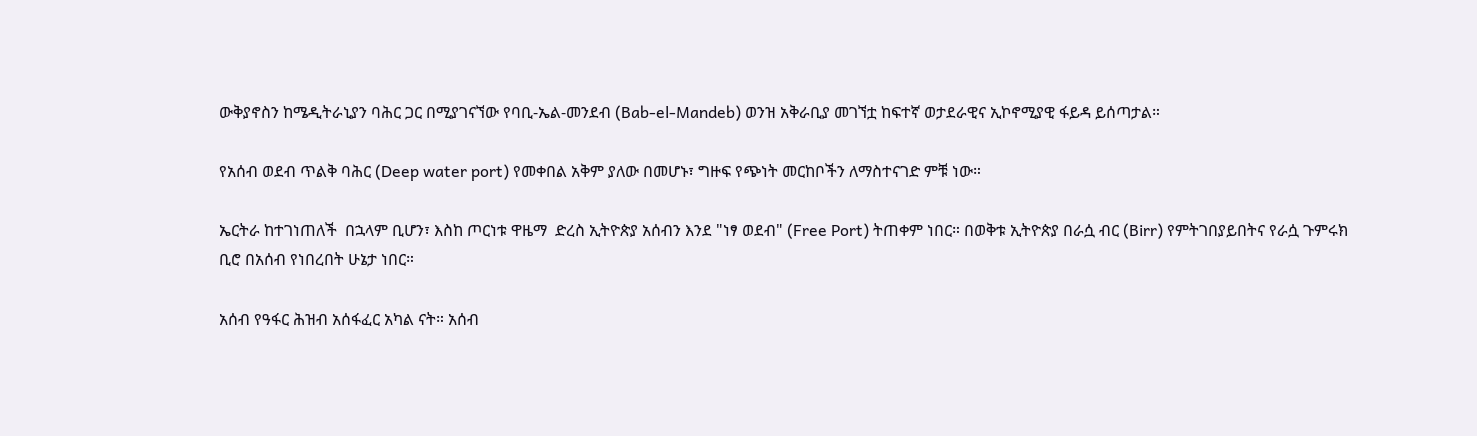ውቅያኖስን ከሜዲትራኒያን ባሕር ጋር በሚያገናኘው የባቢ-ኤል-መንደብ (Bab-el-Mandeb) ወንዝ አቅራቢያ መገኘቷ ከፍተኛ ወታደራዊና ኢኮኖሚያዊ ፋይዳ ይሰጣታል።

የአሰብ ወደብ ጥልቅ ባሕር (Deep water port) የመቀበል አቅም ያለው በመሆኑ፣ ግዙፍ የጭነት መርከቦችን ለማስተናገድ ምቹ ነው።

ኤርትራ ከተገነጠለች  በኋላም ቢሆን፣ እስከ ጦርነቱ ዋዜማ  ድረስ ኢትዮጵያ አሰብን እንደ "ነፃ ወደብ" (Free Port) ትጠቀም ነበር። በወቅቱ ኢትዮጵያ በራሷ ብር (Birr) የምትገበያይበትና የራሷ ጉምሩክ ቢሮ በአሰብ የነበረበት ሁኔታ ነበር።

አሰብ የዓፋር ሕዝብ አሰፋፈር አካል ናት። አሰብ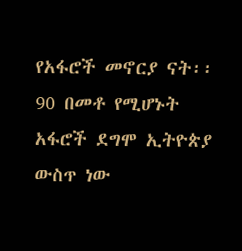የአፋሮች መኖርያ ናት፡፡ 90 በመቶ የሚሆኑት አፋሮች ደግሞ ኢትዮጵያ ውስጥ ነው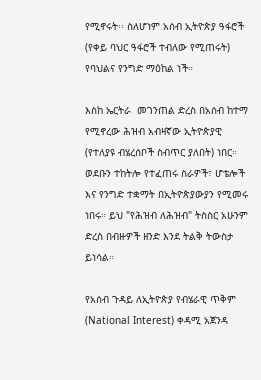የሚኖሩት፡፡ ስለሆነም አሰብ ኢትዮጵያ ዓፋሮች (የቀይ ባህር ዓፋሮች ተብለው የሚጠሩት) የባህልና የንግድ ማዕከል ነች።

እስከ ኤርትራ  መገንጠል ድረስ በአሰብ ከተማ የሚኖረው ሕዝብ አብዛኛው ኢትዮጵያዊ (የተለያዩ ብሄረሰቦች ስብጥር ያለበት) ነበር። ወደቡን ተከትሎ የተፈጠሩ ስራዎች፣ ሆቴሎች እና የንግድ ተቋማት በኢትዮጵያውያን የሚመሩ ነበሩ። ይህ "የሕዝብ ለሕዝብ" ትስስር አሁንም ድረስ በብዙዎች ዘንድ እንደ ትልቅ ትውስታ ይነሳል።

የአሰብ ጉዳይ ለኢትዮጵያ የብሄራዊ ጥቅም (National Interest) ቀዳሚ አጀንዳ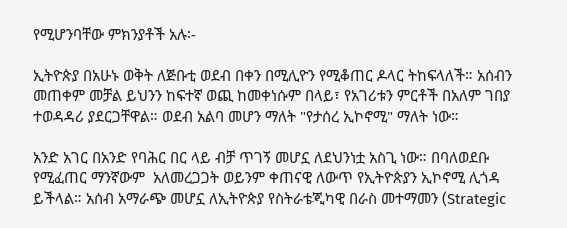የሚሆንባቸው ምክንያቶች አሉ፡-

ኢትዮጵያ በአሁኑ ወቅት ለጅቡቲ ወደብ በቀን በሚሊዮን የሚቆጠር ዶላር ትከፍላለች። አሰብን መጠቀም መቻል ይህንን ከፍተኛ ወጪ ከመቀነሱም በላይ፣ የአገሪቱን ምርቶች በአለም ገበያ ተወዳዳሪ ያደርጋቸዋል። ወደብ አልባ መሆን ማለት "የታሰረ ኢኮኖሚ" ማለት ነው።

አንድ አገር በአንድ የባሕር በር ላይ ብቻ ጥገኝ መሆኗ ለደህንነቷ አስጊ ነው። በባለወደቡ የሚፈጠር ማንኛውም  አለመረጋጋት ወይንም ቀጠናዊ ለውጥ የኢትዮጵያን ኢኮኖሚ ሊጎዳ ይችላል። አሰብ አማራጭ መሆኗ ለኢትዮጵያ የስትራቴጂካዊ በራስ መተማመን (Strategic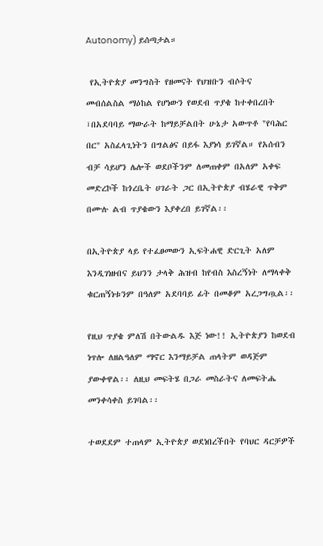Autonomy) ይሰጣታል።

 የኢትዮጵያ መንግስት የዘመናት የህዝቡን ብሶትና መብሰልስል ማዕከል የሆነውን የወደብ ጥያቄ ከተቀበረበት ፣በአደባባይ ማውራት ከማይቻልበት ሁኔታ አውጥቶ "የባሕር በር" አስፈላጊነትን በግልፅና በይፋ እያነሳ ይገኛል። የአሰብን ብቻ ሳይሆን ሌሎች ወደቦችንም ለመጠቀም በአለም አቀፍ መድረኮች ከጎረቤት ሀገራት ጋር በኢትዮጵያ ብሄራዊ ጥቅም በሙሉ ልብ ጥያቄውን እያቀረበ ይገኛል፡፡

በኢትዮጵያ ላይ የተፈፀመውን ኢፍትሐዊ ድርጊት አለም እንዲገነዘብና ይህንን ታላቅ ሕዝብ ከየብስ እስረኝነት ለማላቀቅ ቁርጠኝነቱንም በዓለም አደባባይ ፊት በመቆም አረጋግጧል፡፡

የዚህ ጥያቄ ምለሽ በትውልዱ እጅ ነው!! ኢትዮጵያን ከወደብ ነጥሎ ለዘልዓለም ማኖር እንማይቻል ጠላትም ወዳጅም ያውቀዋል፡፡ ለዚህ መፍትሄ በጋራ መስራትና ለመፍትሔ መንቀሳቀስ ይገባል፡፡

ተወደደም ተጠላም ኢትዮጵያ ወደነበረችበት የባህር ዳርቻዎች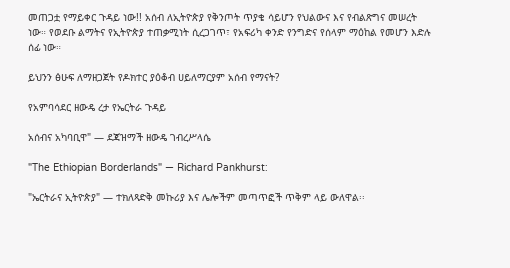መጠጋቷ የማይቀር ጉዳይ ነው!! አሰብ ለኢትዮጵያ የቅንጦት ጥያቄ ሳይሆን የህልውና እና የብልጽግና መሠረት ነው። የወደቡ ልማትና የኢትዮጵያ ተጠቃሚነት ሲረጋገጥ፣ የአፍሪካ ቀንድ የንግድና የሰላም ማዕከል የመሆን እድሉ ሰፊ ነው።

ይህንን ፅሁፍ ለማዘጋጀት የዶክተር ያዕቆብ ሀይለማርያም አሰብ የማናት?

የአምባሳደር ዘውዴ ረታ የኤርትራ ጉዳይ

አሰብና አካባቢዋ" — ደጃዝማች ዘውዴ ገብረሥላሴ

"The Ethiopian Borderlands" — Richard Pankhurst:

"ኤርትራና ኢትዮጵያ" — ተክለጻድቅ መኩሪያ እና ሌሎችም መጣጥፎች ጥቅም ላይ ውለዋል፡፡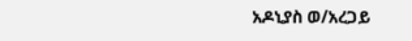አዶኒያስ ወ/አረጋይ